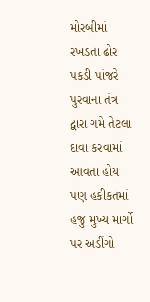મોરબીમાં રખડતા ઢોર પકડી પાંજરે પુરવાના તંત્ર દ્વારા ગમે તેટલા દાવા કરવામાં આવતા હોય પણ હકીકતમાં હજુ મુખ્ય માર્ગો પર અડીંગો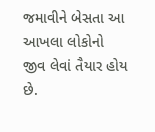જમાવીને બેસતા આ આખલા લોકોનો જીવ લેવાં તૈયાર હોય છે.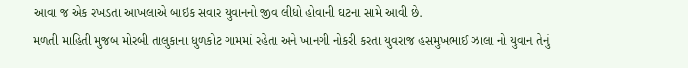આવા જ એક રખડતા આખલાએ બાઇક સવાર યુવાનનો જીવ લીધો હોવાની ઘટના સામે આવી છે.
મળતી માહિતી મુજબ મોરબી તાલુકાના ધુળકોટ ગામમાં રહેતા અને ખાનગી નોકરી કરતા યુવરાજ હસમુખભાઈ ઝાલા નો યુવાન તેનું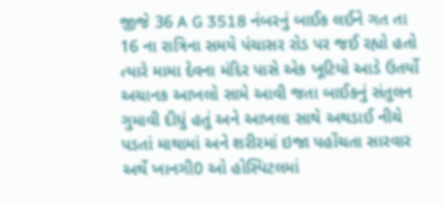જીજે 36 A G 3518 નંબરનું બાઈક લઈને ગત તા 16 ના રાત્રિના સમયે પંચાસર રોડ પર જઈ રહ્યો હતો ત્યારે મામા દેવના મંદિર પાસે એક ખૂટિયો આડે ઉતર્યો અચાનક આખલો સામે આવી જતા બાઈકનું સંતુલન ગુમાવી દીધું હતું અને આખલા સાથે અથડાઈ નીચે પડતાં માથામાં અને શરીરમાં ઇજા પહોંચતા સારવાર અર્થે ખાનગી0 ઓ હોસ્પિટલમાં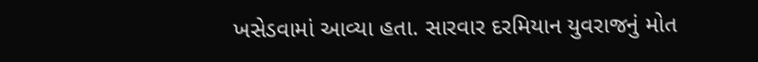ખસેડવામાં આવ્યા હતા. સારવાર દરમિયાન યુવરાજનું મોત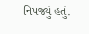નિપજ્યું હતું.